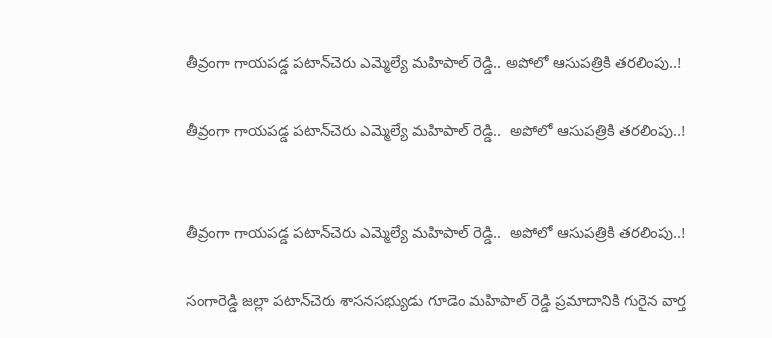తీవ్రంగా గాయపడ్డ పటాన్‌చెరు ఎమ్మెల్యే మహిపాల్ రెడ్డి.. అపోలో ఆసుపత్రికి తరలింపు..!

తీవ్రంగా గాయపడ్డ పటాన్‌చెరు ఎమ్మెల్యే మహిపాల్ రెడ్డి..  అపోలో ఆసుపత్రికి తరలింపు..!


తీవ్రంగా గాయపడ్డ పటాన్‌చెరు ఎమ్మెల్యే మహిపాల్ రెడ్డి..  అపోలో ఆసుపత్రికి తరలింపు..!

సంగారెడ్డి జల్లా పటాన్‌చెరు శాసనసభ్యుడు గూడెం మహిపాల్ రెడ్డి ప్రమాదానికి గురైన వార్త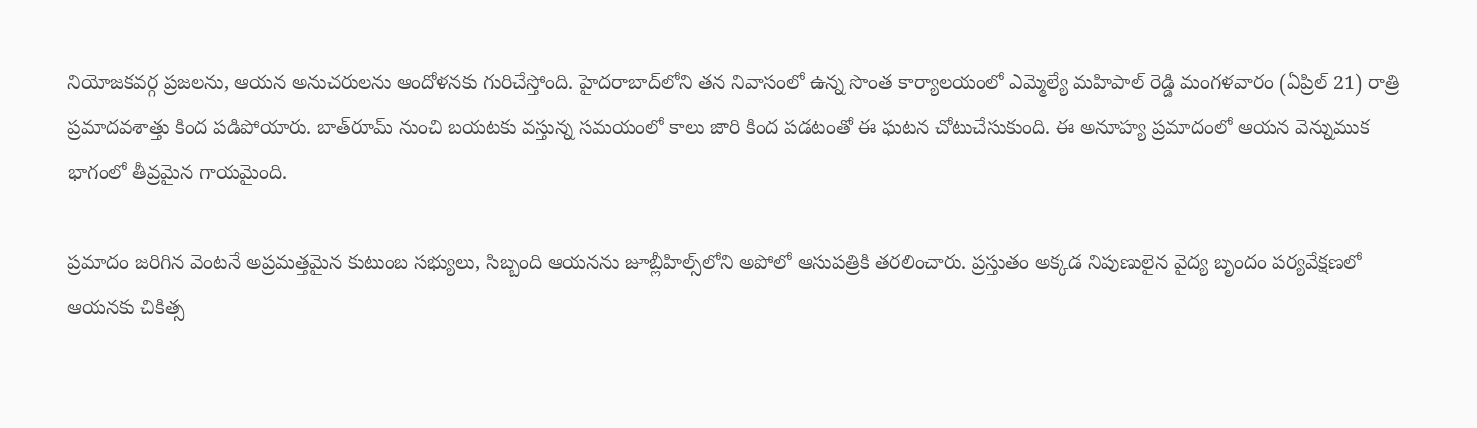నియోజకవర్గ ప్రజలను, ఆయన అనుచరులను ఆందోళనకు గురిచేస్తోంది. హైదరాబాద్‌లోని తన నివాసంలో ఉన్న సొంత కార్యాలయంలో ఎమ్మెల్యే మహిపాల్ రెడ్డి మంగళవారం (ఏప్రిల్ 21) రాత్రి ప్రమాదవశాత్తు కింద పడిపోయారు. బాత్‌రూమ్ నుంచి బయటకు వస్తున్న సమయంలో కాలు జారి కింద పడటంతో ఈ ఘటన చోటుచేసుకుంది. ఈ అనూహ్య ప్రమాదంలో ఆయన వెన్నుముక భాగంలో తీవ్రమైన గాయమైంది.

ప్రమాదం జరిగిన వెంటనే అప్రమత్తమైన కుటుంబ సభ్యులు, సిబ్బంది ఆయనను జూబ్లీహిల్స్‌లోని అపోలో ఆసుపత్రికి తరలించారు. ప్రస్తుతం అక్కడ నిపుణులైన వైద్య బృందం పర్యవేక్షణలో ఆయనకు చికిత్స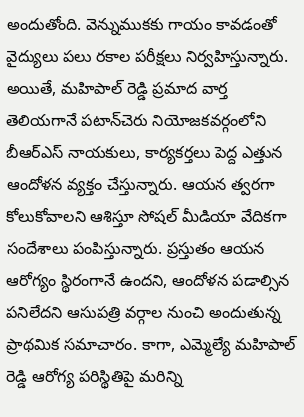అందుతోంది. వెన్నుముకకు గాయం కావడంతో వైద్యులు పలు రకాల పరీక్షలు నిర్వహిస్తున్నారు. అయితే, మహిపాల్ రెడ్డి ప్రమాద వార్త తెలియగానే పటాన్‌చెరు నియోజకవర్గంలోని బీఆర్ఎస్ నాయకులు, కార్యకర్తలు పెద్ద ఎత్తున ఆందోళన వ్యక్తం చేస్తున్నారు. ఆయన త్వరగా కోలుకోవాలని ఆశిస్తూ సోషల్ మీడియా వేదికగా సందేశాలు పంపిస్తున్నారు. ప్రస్తుతం ఆయన ఆరోగ్యం స్థిరంగానే ఉందని, ఆందోళన పడాల్సిన పనిలేదని ఆసుపత్రి వర్గాల నుంచి అందుతున్న ప్రాథమిక సమాచారం. కాగా, ఎమ్మెల్యే మహిపాల్ రెడ్డి ఆరోగ్య పరిస్థితిపై మరిన్ని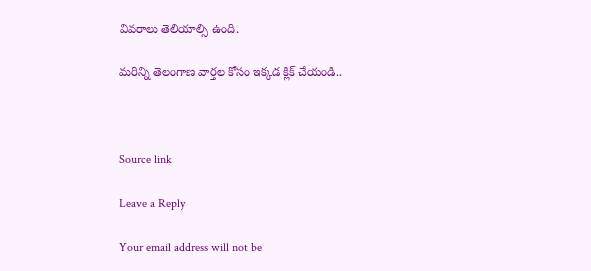వివరాలు తెలియాల్సి ఉంది.

మరిన్ని తెలంగాణ వార్తల కోసం ఇక్కడ క్లిక్ చేయండి..



Source link

Leave a Reply

Your email address will not be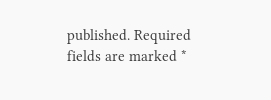published. Required fields are marked *